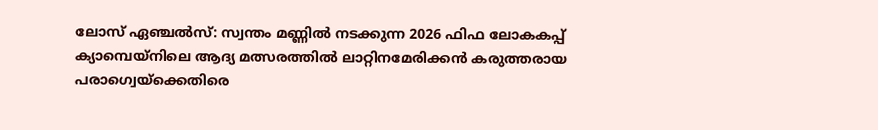ലോസ് ഏഞ്ചൽസ്: സ്വന്തം മണ്ണിൽ നടക്കുന്ന 2026 ഫിഫ ലോകകപ്പ്
ക്യാമ്പെയ്നിലെ ആദ്യ മത്സരത്തിൽ ലാറ്റിനമേരിക്കൻ കരുത്തരായ പരാഗ്വെയ്ക്കെതിരെ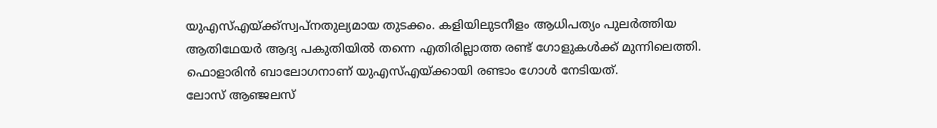യുഎസ്എയ്ക്ക്സ്വപ്നതുല്യമായ തുടക്കം. കളിയിലുടനീളം ആധിപത്യം പുലർത്തിയ ആതിഥേയർ ആദ്യ പകുതിയിൽ തന്നെ എതിരില്ലാത്ത രണ്ട് ഗോളുകൾക്ക് മുന്നിലെത്തി. ഫൊളാരിൻ ബാലോഗനാണ് യുഎസ്എയ്ക്കായി രണ്ടാം ഗോൾ നേടിയത്.
ലോസ് ആഞ്ജലസ്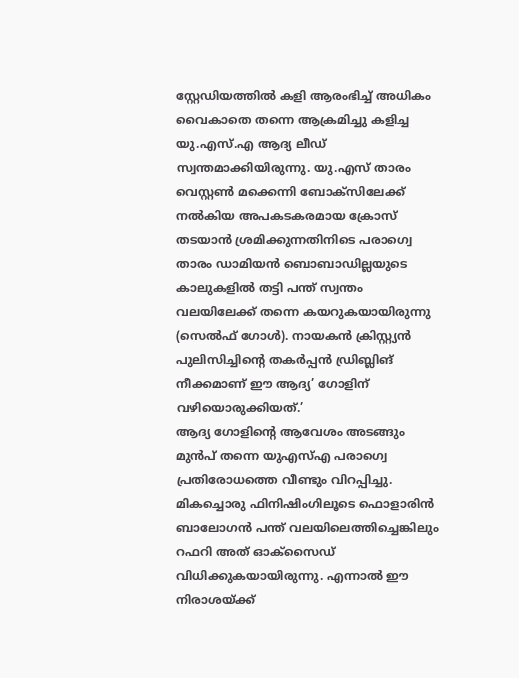സ്റ്റേഡിയത്തിൽ കളി ആരംഭിച്ച് അധികം വൈകാതെ തന്നെ ആക്രമിച്ചു കളിച്ച യു.എസ്.എ ആദ്യ ലീഡ് സ്വന്തമാക്കിയിരുന്നു. യു.എസ് താരം വെസ്റ്റൺ മക്കെന്നി ബോക്സിലേക്ക് നൽകിയ അപകടകരമായ ക്രോസ് തടയാൻ ശ്രമിക്കുന്നതിനിടെ പരാഗ്വെ താരം ഡാമിയൻ ബൊബാഡില്ലയുടെ കാലുകളിൽ തട്ടി പന്ത് സ്വന്തം വലയിലേക്ക് തന്നെ കയറുകയായിരുന്നു (സെൽഫ് ഗോൾ). നായകൻ ക്രിസ്റ്റ്യൻ പുലിസിച്ചിൻ്റെ തകർപ്പൻ ഡ്രിബ്ലിങ് നീക്കമാണ് ഈ ആദ്യ’ ഗോളിന് വഴിയൊരുക്കിയത്.’
ആദ്യ ഗോളിന്റെ ആവേശം അടങ്ങും മുൻപ് തന്നെ യുഎസ്എ പരാഗ്വെ പ്രതിരോധത്തെ വീണ്ടും വിറപ്പിച്ചു. മികച്ചൊരു ഫിനിഷിംഗിലൂടെ ഫൊളാരിൻ ബാലോഗൻ പന്ത് വലയിലെത്തിച്ചെങ്കിലും റഫറി അത് ഓക്സൈഡ് വിധിക്കുകയായിരുന്നു. എന്നാൽ ഈ നിരാശയ്ക്ക്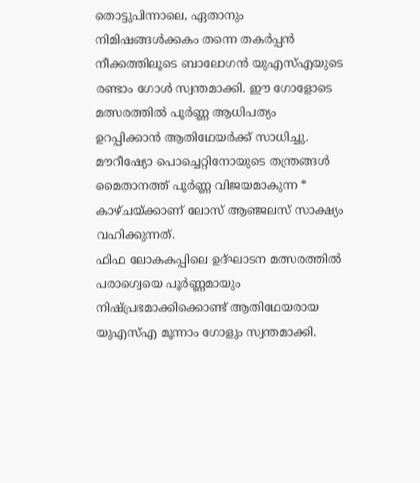തൊട്ടുപിന്നാലെ, ഏതാനും നിമിഷങ്ങൾക്കകം തന്നെ തകർപ്പൻ നീക്കത്തിലൂടെ ബാലോഗൻ യുഎസ്എയുടെ രണ്ടാം ഗോൾ സ്വന്തമാക്കി. ഈ ഗോളോടെ മത്സരത്തിൽ പൂർണ്ണ ആധിപത്യം ഉറപ്പിക്കാൻ ആതിഥേയർക്ക് സാധിച്ചു. മൗറീഷ്യോ പൊച്ചെറ്റിനോയുടെ തന്ത്രങ്ങൾ മൈതാനത്ത് പൂർണ്ണ വിജയമാകുന്ന * കാഴ്ചയ്ക്കാണ് ലോസ് ആഞ്ജലസ് സാക്ഷ്യം വഹിക്കുന്നത്.
ഫിഫ ലോകകപ്പിലെ ഉദ്ഘാടന മത്സരത്തിൽ പരാഗ്വെയെ പൂർണ്ണമായും നിഷ്പ്രഭമാക്കിക്കൊണ്ട് ആതിഥേയരായ യുഎസ്എ മൂന്നാം ഗോളും സ്വന്തമാക്കി.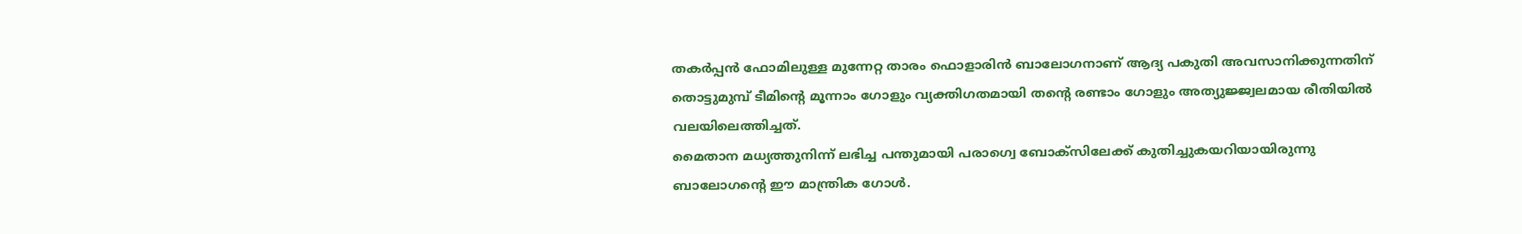തകർപ്പൻ ഫോമിലുള്ള മുന്നേറ്റ താരം ഫൊളാരിൻ ബാലോഗനാണ് ആദ്യ പകുതി അവസാനിക്കുന്നതിന് തൊട്ടുമുമ്പ് ടീമിന്റെ മൂന്നാം ഗോളും വ്യക്തിഗതമായി തൻ്റെ രണ്ടാം ഗോളും അത്യുജ്ജ്വലമായ രീതിയിൽ വലയിലെത്തിച്ചത്.
മൈതാന മധ്യത്തുനിന്ന് ലഭിച്ച പന്തുമായി പരാഗ്വെ ബോക്സിലേക്ക് കുതിച്ചുകയറിയായിരുന്നു ബാലോഗൻ്റെ ഈ മാന്ത്രിക ഗോൾ.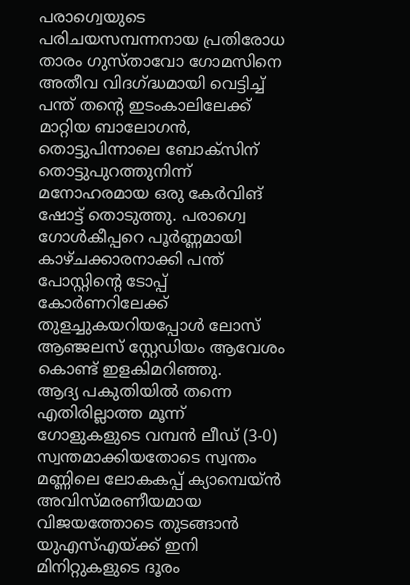പരാഗ്വെയുടെ പരിചയസമ്പന്നനായ പ്രതിരോധ താരം ഗുസ്താവോ ഗോമസിനെ അതീവ വിദഗ്ദ്ധമായി വെട്ടിച്ച് പന്ത് തന്റെ ഇടംകാലിലേക്ക് മാറ്റിയ ബാലോഗൻ, തൊട്ടുപിന്നാലെ ബോക്സിന് തൊട്ടുപുറത്തുനിന്ന് മനോഹരമായ ഒരു കേർവിങ് ഷോട്ട് തൊടുത്തു. പരാഗ്വെ ഗോൾകീപ്പറെ പൂർണ്ണമായി കാഴ്ചക്കാരനാക്കി പന്ത് പോസ്റ്റിൻ്റെ ടോപ്പ് കോർണറിലേക്ക് തുളച്ചുകയറിയപ്പോൾ ലോസ് ആഞ്ജലസ് സ്റ്റേഡിയം ആവേശം കൊണ്ട് ഇളകിമറിഞ്ഞു.
ആദ്യ പകുതിയിൽ തന്നെ എതിരില്ലാത്ത മൂന്ന് ഗോളുകളുടെ വമ്പൻ ലീഡ് (3-0) സ്വന്തമാക്കിയതോടെ സ്വന്തം മണ്ണിലെ ലോകകപ്പ് ക്യാമ്പെയ്ൻ അവിസ്മരണീയമായ വിജയത്തോടെ തുടങ്ങാൻ യുഎസ്എയ്ക്ക് ഇനി മിനിറ്റുകളുടെ ദൂരം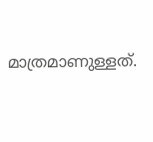മാത്രമാണുള്ളത്.